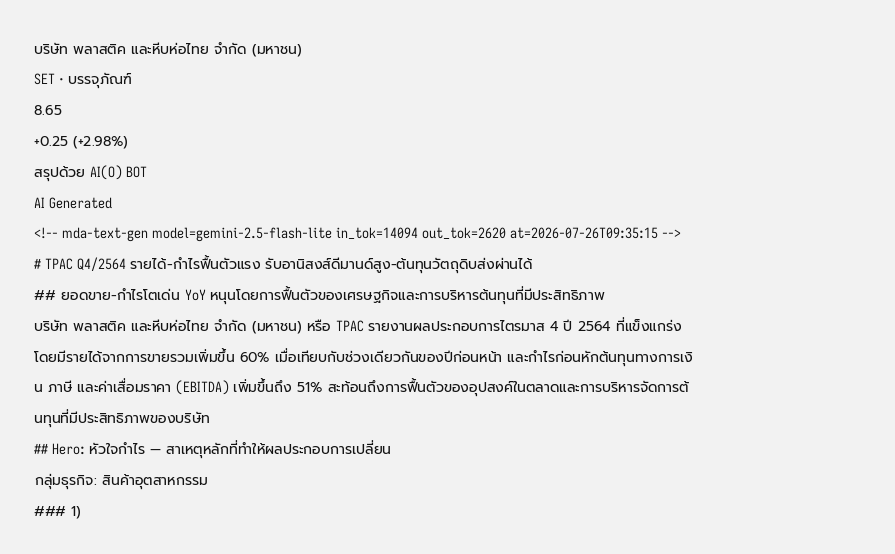บริษัท พลาสติค และหีบห่อไทย จำกัด (มหาชน)
SET · บรรจุภัณฑ์
8.65
+0.25 (+2.98%)
สรุปด้วย AI(O) BOT
AI Generated
<!-- mda-text-gen model=gemini-2.5-flash-lite in_tok=14094 out_tok=2620 at=2026-07-26T09:35:15 -->
# TPAC Q4/2564 รายได้-กำไรฟื้นตัวแรง รับอานิสงส์ดีมานด์สูง-ต้นทุนวัตถุดิบส่งผ่านได้
## ยอดขาย-กำไรโตเด่น YoY หนุนโดยการฟื้นตัวของเศรษฐกิจและการบริหารต้นทุนที่มีประสิทธิภาพ
บริษัท พลาสติค และหีบห่อไทย จำกัด (มหาชน) หรือ TPAC รายงานผลประกอบการไตรมาส 4 ปี 2564 ที่แข็งแกร่ง โดยมีรายได้จากการขายรวมเพิ่มขึ้น 60% เมื่อเทียบกับช่วงเดียวกันของปีก่อนหน้า และกำไรก่อนหักต้นทุนทางการเงิน ภาษี และค่าเสื่อมราคา (EBITDA) เพิ่มขึ้นถึง 51% สะท้อนถึงการฟื้นตัวของอุปสงค์ในตลาดและการบริหารจัดการต้นทุนที่มีประสิทธิภาพของบริษัท
## Hero: หัวใจกำไร — สาเหตุหลักที่ทำให้ผลประกอบการเปลี่ยน
กลุ่มธุรกิจ: สินค้าอุตสาหกรรม
### 1)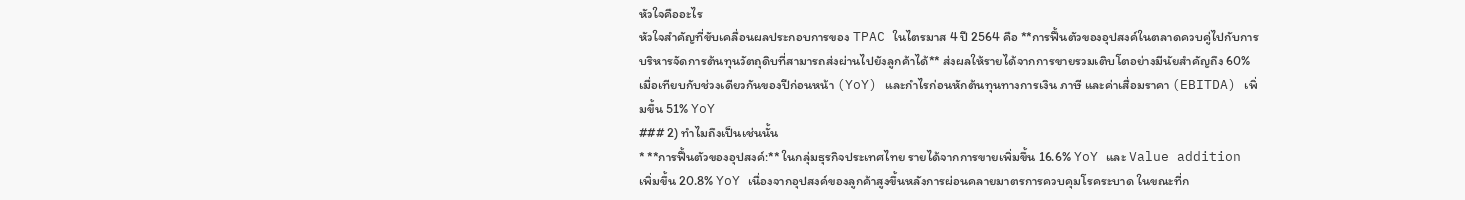หัวใจคืออะไร
หัวใจสำคัญที่ขับเคลื่อนผลประกอบการของ TPAC ในไตรมาส 4 ปี 2564 คือ **การฟื้นตัวของอุปสงค์ในตลาดควบคู่ไปกับการบริหารจัดการต้นทุนวัตถุดิบที่สามารถส่งผ่านไปยังลูกค้าได้** ส่งผลให้รายได้จากการขายรวมเติบโตอย่างมีนัยสำคัญถึง 60% เมื่อเทียบกับช่วงเดียวกันของปีก่อนหน้า (YoY) และกำไรก่อนหักต้นทุนทางการเงิน ภาษี และค่าเสื่อมราคา (EBITDA) เพิ่มขึ้น 51% YoY
### 2) ทำไมถึงเป็นเช่นนั้น
* **การฟื้นตัวของอุปสงค์:** ในกลุ่มธุรกิจประเทศไทย รายได้จากการขายเพิ่มขึ้น 16.6% YoY และ Value addition เพิ่มขึ้น 20.8% YoY เนื่องจากอุปสงค์ของลูกค้าสูงขึ้นหลังการผ่อนคลายมาตรการควบคุมโรคระบาด ในขณะที่ก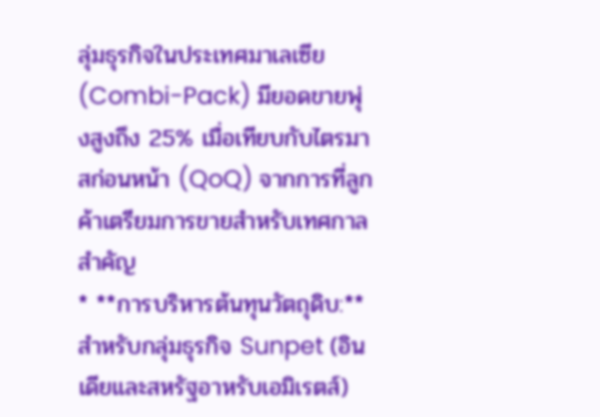ลุ่มธุรกิจในประเทศมาเลเซีย (Combi-Pack) มียอดขายพุ่งสูงถึง 25% เมื่อเทียบกับไตรมาสก่อนหน้า (QoQ) จากการที่ลูกค้าเตรียมการขายสำหรับเทศกาลสำคัญ
* **การบริหารต้นทุนวัตถุดิบ:** สำหรับกลุ่มธุรกิจ Sunpet (อินเดียและสหรัฐอาหรับเอมิเรตส์)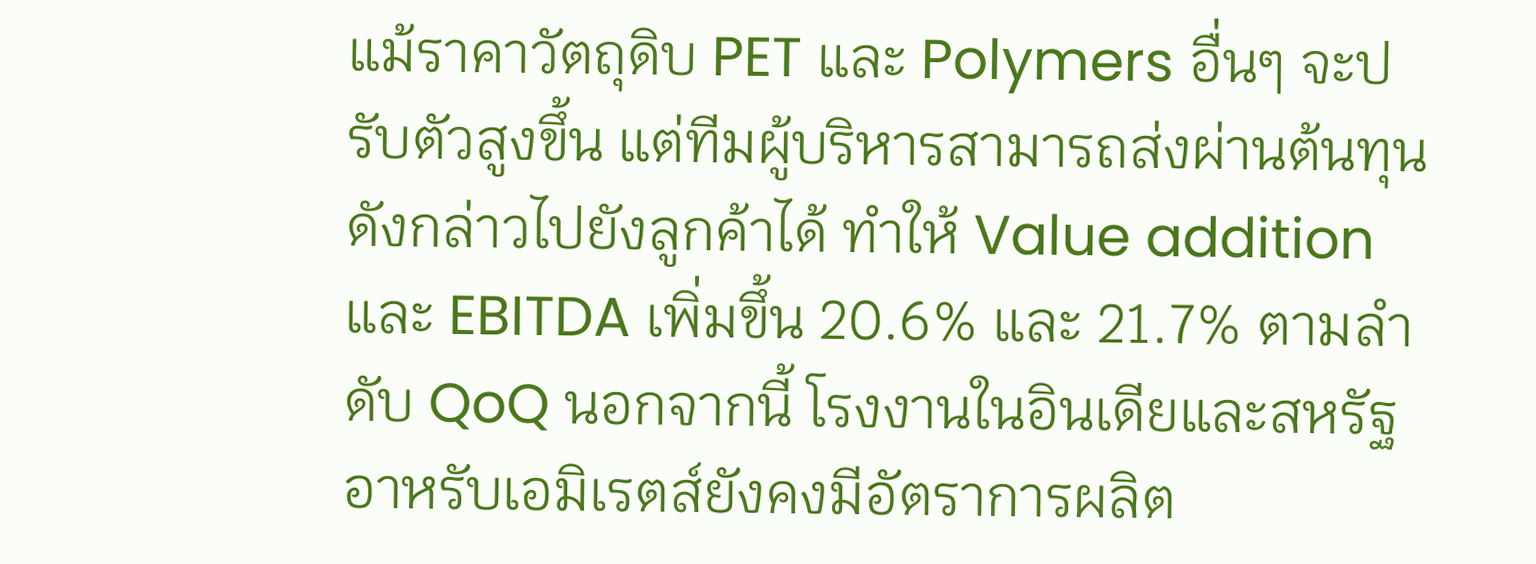แม้ราคาวัตถุดิบ PET และ Polymers อื่นๆ จะปรับตัวสูงขึ้น แต่ทีมผู้บริหารสามารถส่งผ่านต้นทุนดังกล่าวไปยังลูกค้าได้ ทำให้ Value addition และ EBITDA เพิ่มขึ้น 20.6% และ 21.7% ตามลำดับ QoQ นอกจากนี้ โรงงานในอินเดียและสหรัฐอาหรับเอมิเรตส์ยังคงมีอัตราการผลิต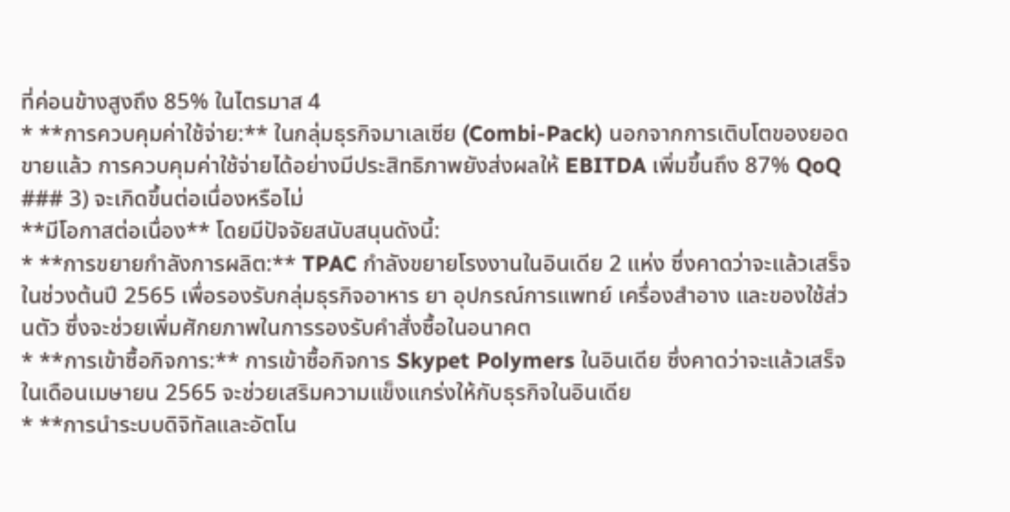ที่ค่อนข้างสูงถึง 85% ในไตรมาส 4
* **การควบคุมค่าใช้จ่าย:** ในกลุ่มธุรกิจมาเลเซีย (Combi-Pack) นอกจากการเติบโตของยอดขายแล้ว การควบคุมค่าใช้จ่ายได้อย่างมีประสิทธิภาพยังส่งผลให้ EBITDA เพิ่มขึ้นถึง 87% QoQ
### 3) จะเกิดขึ้นต่อเนื่องหรือไม่
**มีโอกาสต่อเนื่อง** โดยมีปัจจัยสนับสนุนดังนี้:
* **การขยายกำลังการผลิต:** TPAC กำลังขยายโรงงานในอินเดีย 2 แห่ง ซึ่งคาดว่าจะแล้วเสร็จในช่วงต้นปี 2565 เพื่อรองรับกลุ่มธุรกิจอาหาร ยา อุปกรณ์การแพทย์ เครื่องสำอาง และของใช้ส่วนตัว ซึ่งจะช่วยเพิ่มศักยภาพในการรองรับคำสั่งซื้อในอนาคต
* **การเข้าซื้อกิจการ:** การเข้าซื้อกิจการ Skypet Polymers ในอินเดีย ซึ่งคาดว่าจะแล้วเสร็จในเดือนเมษายน 2565 จะช่วยเสริมความแข็งแกร่งให้กับธุรกิจในอินเดีย
* **การนำระบบดิจิทัลและอัตโน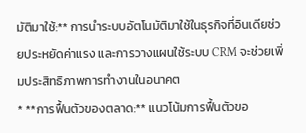มัติมาใช้:** การนำระบบอัตโนมัติมาใช้ในธุรกิจที่อินเดียช่วยประหยัดค่าแรง และการวางแผนใช้ระบบ CRM จะช่วยเพิ่มประสิทธิภาพการทำงานในอนาคต
* **การฟื้นตัวของตลาด:** แนวโน้มการฟื้นตัวขอ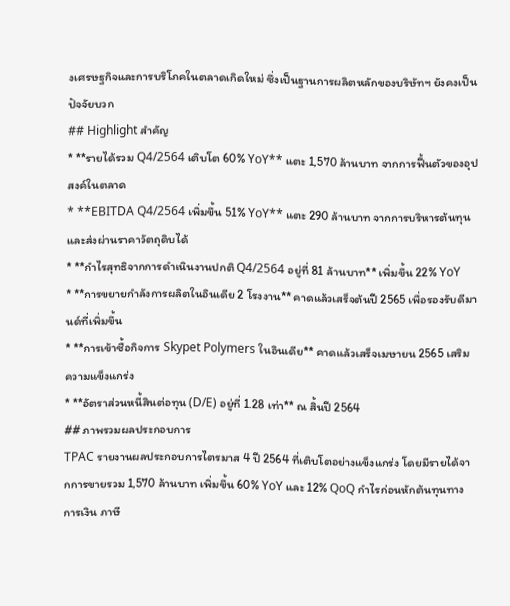งเศรษฐกิจและการบริโภคในตลาดเกิดใหม่ ซึ่งเป็นฐานการผลิตหลักของบริษัทฯ ยังคงเป็นปัจจัยบวก
## Highlight สำคัญ
* **รายได้รวม Q4/2564 เติบโต 60% YoY** แตะ 1,570 ล้านบาท จากการฟื้นตัวของอุปสงค์ในตลาด
* **EBITDA Q4/2564 เพิ่มขึ้น 51% YoY** แตะ 290 ล้านบาท จากการบริหารต้นทุนและส่งผ่านราคาวัตถุดิบได้
* **กำไรสุทธิจากการดำเนินงานปกติ Q4/2564 อยู่ที่ 81 ล้านบาท** เพิ่มขึ้น 22% YoY
* **การขยายกำลังการผลิตในอินเดีย 2 โรงงาน** คาดแล้วเสร็จต้นปี 2565 เพื่อรองรับดีมานด์ที่เพิ่มขึ้น
* **การเข้าซื้อกิจการ Skypet Polymers ในอินเดีย** คาดแล้วเสร็จเมษายน 2565 เสริมความแข็งแกร่ง
* **อัตราส่วนหนี้สินต่อทุน (D/E) อยู่ที่ 1.28 เท่า** ณ สิ้นปี 2564
## ภาพรวมผลประกอบการ
TPAC รายงานผลประกอบการไตรมาส 4 ปี 2564 ที่เติบโตอย่างแข็งแกร่ง โดยมีรายได้จากการขายรวม 1,570 ล้านบาท เพิ่มขึ้น 60% YoY และ 12% QoQ กำไรก่อนหักต้นทุนทางการเงิน ภาษี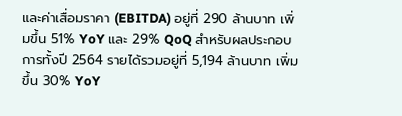และค่าเสื่อมราคา (EBITDA) อยู่ที่ 290 ล้านบาท เพิ่มขึ้น 51% YoY และ 29% QoQ สำหรับผลประกอบการทั้งปี 2564 รายได้รวมอยู่ที่ 5,194 ล้านบาท เพิ่มขึ้น 30% YoY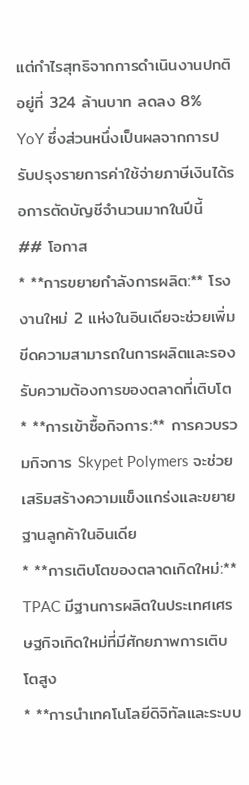แต่กำไรสุทธิจากการดำเนินงานปกติอยู่ที่ 324 ล้านบาท ลดลง 8% YoY ซึ่งส่วนหนึ่งเป็นผลจากการปรับปรุงรายการค่าใช้จ่ายภาษีเงินได้รอการตัดบัญชีจำนวนมากในปีนี้
## โอกาส
* **การขยายกำลังการผลิต:** โรงงานใหม่ 2 แห่งในอินเดียจะช่วยเพิ่มขีดความสามารถในการผลิตและรองรับความต้องการของตลาดที่เติบโต
* **การเข้าซื้อกิจการ:** การควบรวมกิจการ Skypet Polymers จะช่วยเสริมสร้างความแข็งแกร่งและขยายฐานลูกค้าในอินเดีย
* **การเติบโตของตลาดเกิดใหม่:** TPAC มีฐานการผลิตในประเทศเศรษฐกิจเกิดใหม่ที่มีศักยภาพการเติบโตสูง
* **การนำเทคโนโลยีดิจิทัลและระบบ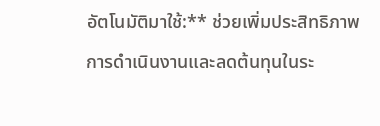อัตโนมัติมาใช้:** ช่วยเพิ่มประสิทธิภาพการดำเนินงานและลดต้นทุนในระ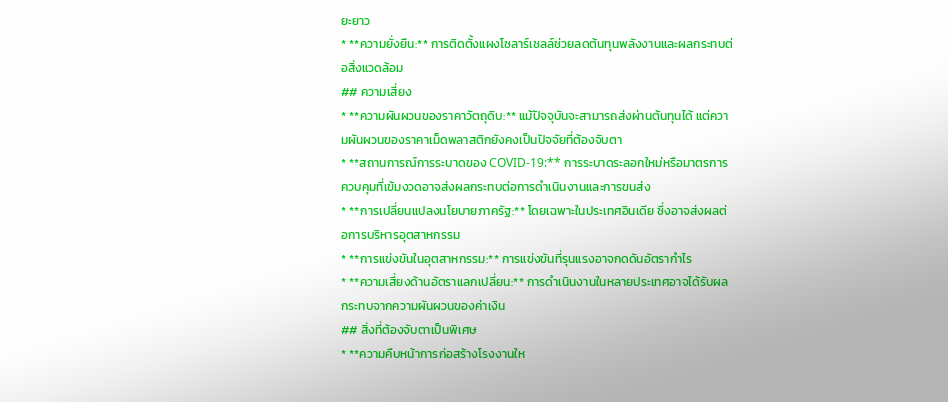ยะยาว
* **ความยั่งยืน:** การติดตั้งแผงโซลาร์เซลล์ช่วยลดต้นทุนพลังงานและผลกระทบต่อสิ่งแวดล้อม
## ความเสี่ยง
* **ความผันผวนของราคาวัตถุดิบ:** แม้ปัจจุบันจะสามารถส่งผ่านต้นทุนได้ แต่ความผันผวนของราคาเม็ดพลาสติกยังคงเป็นปัจจัยที่ต้องจับตา
* **สถานการณ์การระบาดของ COVID-19:** การระบาดระลอกใหม่หรือมาตรการควบคุมที่เข้มงวดอาจส่งผลกระทบต่อการดำเนินงานและการขนส่ง
* **การเปลี่ยนแปลงนโยบายภาครัฐ:** โดยเฉพาะในประเทศอินเดีย ซึ่งอาจส่งผลต่อการบริหารอุตสาหกรรม
* **การแข่งขันในอุตสาหกรรม:** การแข่งขันที่รุนแรงอาจกดดันอัตรากำไร
* **ความเสี่ยงด้านอัตราแลกเปลี่ยน:** การดำเนินงานในหลายประเทศอาจได้รับผลกระทบจากความผันผวนของค่าเงิน
## สิ่งที่ต้องจับตาเป็นพิเศษ
* **ความคืบหน้าการก่อสร้างโรงงานให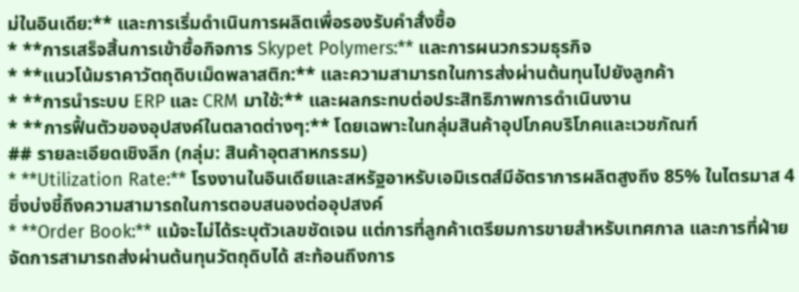ม่ในอินเดีย:** และการเริ่มดำเนินการผลิตเพื่อรองรับคำสั่งซื้อ
* **การเสร็จสิ้นการเข้าซื้อกิจการ Skypet Polymers:** และการผนวกรวมธุรกิจ
* **แนวโน้มราคาวัตถุดิบเม็ดพลาสติก:** และความสามารถในการส่งผ่านต้นทุนไปยังลูกค้า
* **การนำระบบ ERP และ CRM มาใช้:** และผลกระทบต่อประสิทธิภาพการดำเนินงาน
* **การฟื้นตัวของอุปสงค์ในตลาดต่างๆ:** โดยเฉพาะในกลุ่มสินค้าอุปโภคบริโภคและเวชภัณฑ์
## รายละเอียดเชิงลึก (กลุ่ม: สินค้าอุตสาหกรรม)
* **Utilization Rate:** โรงงานในอินเดียและสหรัฐอาหรับเอมิเรตส์มีอัตราการผลิตสูงถึง 85% ในไตรมาส 4 ซึ่งบ่งชี้ถึงความสามารถในการตอบสนองต่ออุปสงค์
* **Order Book:** แม้จะไม่ได้ระบุตัวเลขชัดเจน แต่การที่ลูกค้าเตรียมการขายสำหรับเทศกาล และการที่ฝ่ายจัดการสามารถส่งผ่านต้นทุนวัตถุดิบได้ สะท้อนถึงการ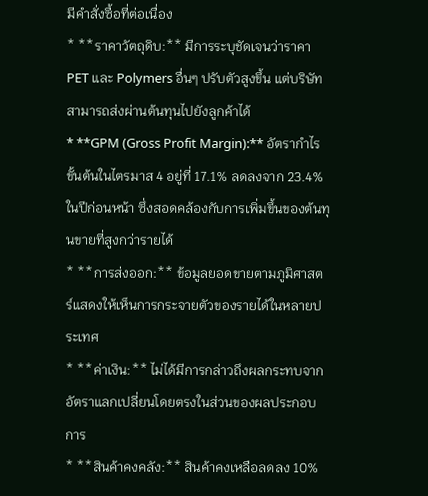มีคำสั่งซื้อที่ต่อเนื่อง
* **ราคาวัตถุดิบ:** มีการระบุชัดเจนว่าราคา PET และ Polymers อื่นๆ ปรับตัวสูงขึ้น แต่บริษัทสามารถส่งผ่านต้นทุนไปยังลูกค้าได้
* **GPM (Gross Profit Margin):** อัตรากำไรขั้นต้นในไตรมาส 4 อยู่ที่ 17.1% ลดลงจาก 23.4% ในปีก่อนหน้า ซึ่งสอดคล้องกับการเพิ่มขึ้นของต้นทุนขายที่สูงกว่ารายได้
* **การส่งออก:** ข้อมูลยอดขายตามภูมิศาสตร์แสดงให้เห็นการกระจายตัวของรายได้ในหลายประเทศ
* **ค่าเงิน:** ไม่ได้มีการกล่าวถึงผลกระทบจากอัตราแลกเปลี่ยนโดยตรงในส่วนของผลประกอบการ
* **สินค้าคงคลัง:** สินค้าคงเหลือลดลง 10%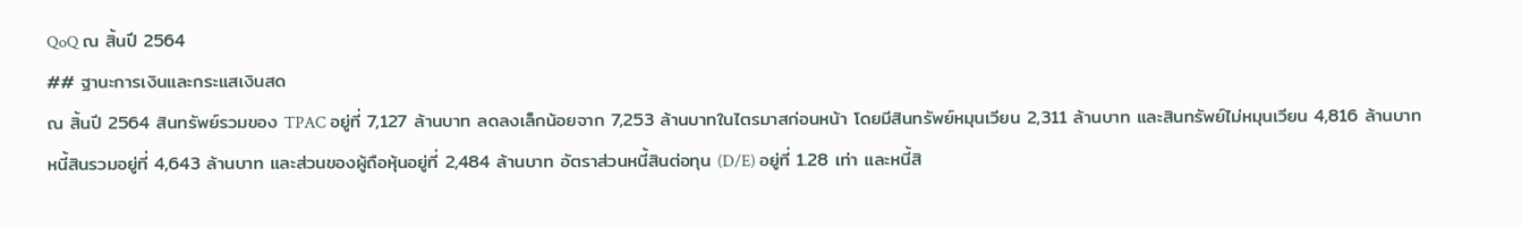QoQ ณ สิ้นปี 2564
## ฐานะการเงินและกระแสเงินสด
ณ สิ้นปี 2564 สินทรัพย์รวมของ TPAC อยู่ที่ 7,127 ล้านบาท ลดลงเล็กน้อยจาก 7,253 ล้านบาทในไตรมาสก่อนหน้า โดยมีสินทรัพย์หมุนเวียน 2,311 ล้านบาท และสินทรัพย์ไม่หมุนเวียน 4,816 ล้านบาท หนี้สินรวมอยู่ที่ 4,643 ล้านบาท และส่วนของผู้ถือหุ้นอยู่ที่ 2,484 ล้านบาท อัตราส่วนหนี้สินต่อทุน (D/E) อยู่ที่ 1.28 เท่า และหนี้สิ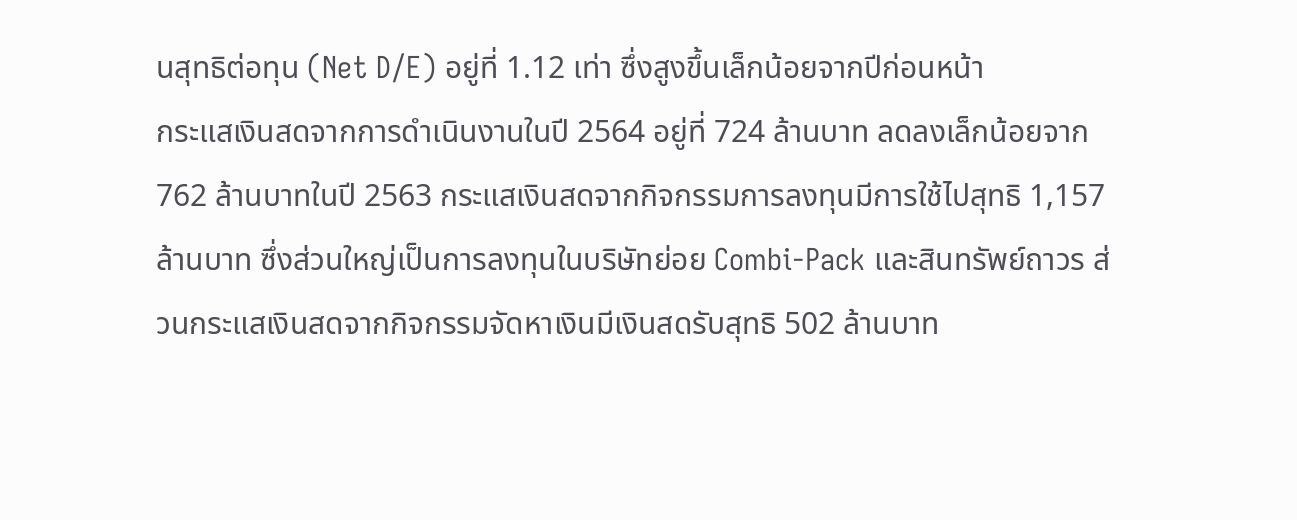นสุทธิต่อทุน (Net D/E) อยู่ที่ 1.12 เท่า ซึ่งสูงขึ้นเล็กน้อยจากปีก่อนหน้า
กระแสเงินสดจากการดำเนินงานในปี 2564 อยู่ที่ 724 ล้านบาท ลดลงเล็กน้อยจาก 762 ล้านบาทในปี 2563 กระแสเงินสดจากกิจกรรมการลงทุนมีการใช้ไปสุทธิ 1,157 ล้านบาท ซึ่งส่วนใหญ่เป็นการลงทุนในบริษัทย่อย Combi-Pack และสินทรัพย์ถาวร ส่วนกระแสเงินสดจากกิจกรรมจัดหาเงินมีเงินสดรับสุทธิ 502 ล้านบาท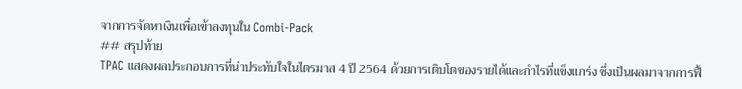จากการจัดหาเงินเพื่อเข้าลงทุนใน Combi-Pack
## สรุปท้าย
TPAC แสดงผลประกอบการที่น่าประทับใจในไตรมาส 4 ปี 2564 ด้วยการเติบโตของรายได้และกำไรที่แข็งแกร่ง ซึ่งเป็นผลมาจากการฟื้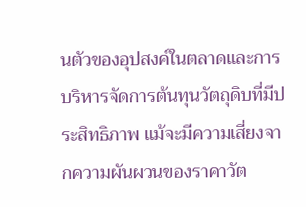นตัวของอุปสงค์ในตลาดและการบริหารจัดการต้นทุนวัตถุดิบที่มีประสิทธิภาพ แม้จะมีความเสี่ยงจากความผันผวนของราคาวัต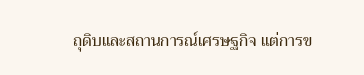ถุดิบและสถานการณ์เศรษฐกิจ แต่การข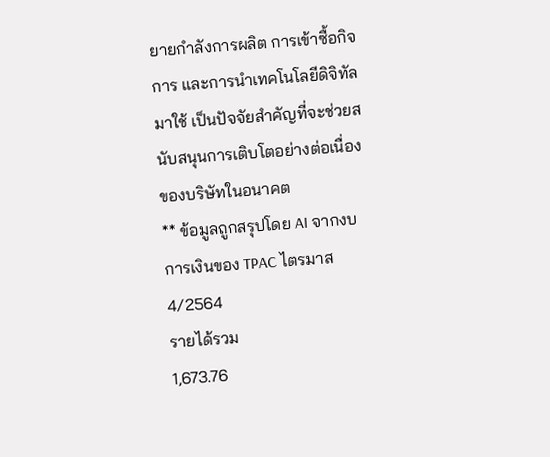ยายกำลังการผลิต การเข้าซื้อกิจการ และการนำเทคโนโลยีดิจิทัลมาใช้ เป็นปัจจัยสำคัญที่จะช่วยสนับสนุนการเติบโตอย่างต่อเนื่องของบริษัทในอนาคต
** ข้อมูลถูกสรุปโดย AI จากงบการเงินของ TPAC ไตรมาส 4/2564
รายได้รวม
1,673.76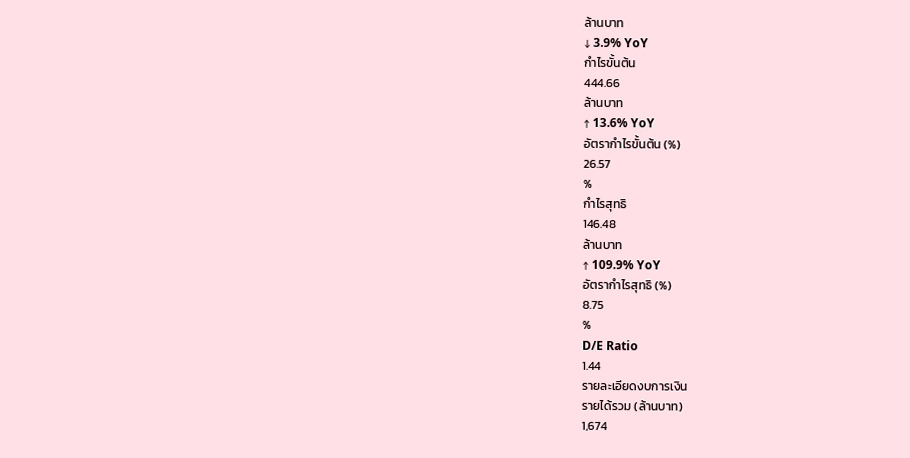ล้านบาท
↓ 3.9% YoY
กำไรขั้นต้น
444.66
ล้านบาท
↑ 13.6% YoY
อัตรากำไรขั้นต้น (%)
26.57
%
กำไรสุทธิ
146.48
ล้านบาท
↑ 109.9% YoY
อัตรากำไรสุทธิ (%)
8.75
%
D/E Ratio
1.44
รายละเอียดงบการเงิน
รายได้รวม (ล้านบาท)
1,674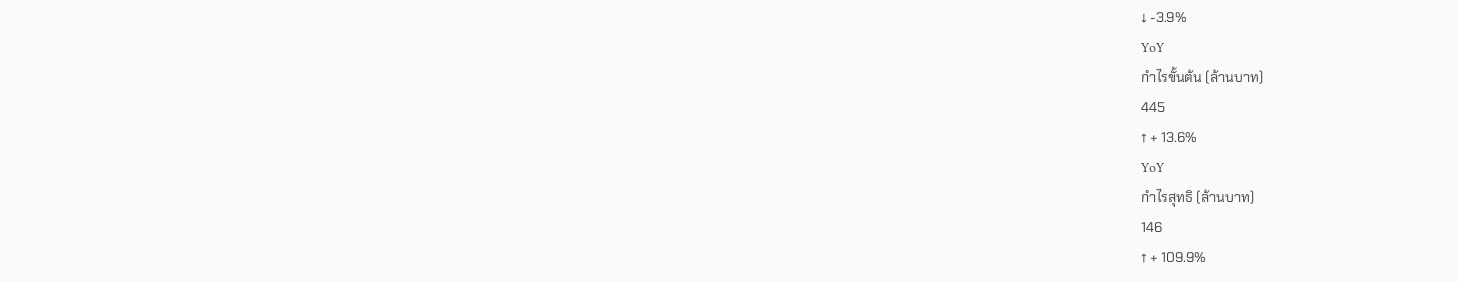↓ -3.9%
YoY
กำไรขั้นต้น (ล้านบาท)
445
↑ + 13.6%
YoY
กำไรสุทธิ (ล้านบาท)
146
↑ + 109.9%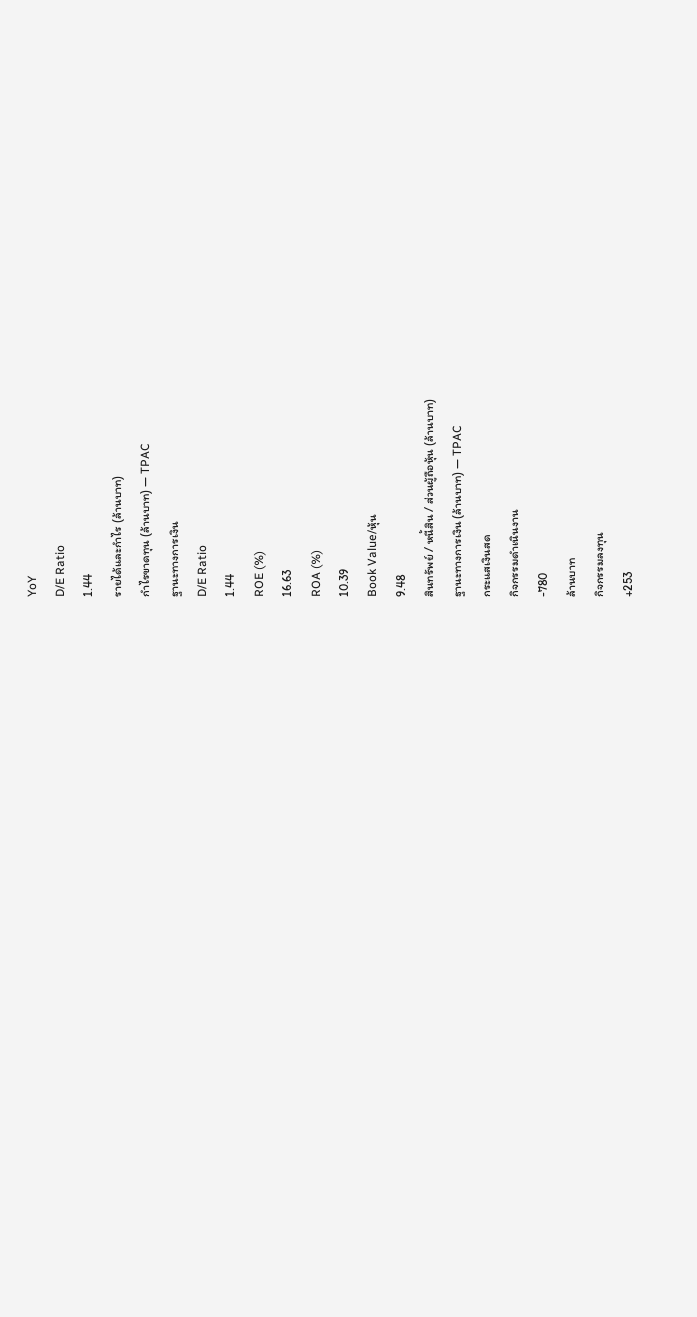YoY
D/E Ratio
1.44
รายได้และกำไร (ล้านบาท)
กำไรขาดทุน (ล้านบาท) — TPAC
ฐานะทางการเงิน
D/E Ratio
1.44
ROE (%)
16.63
ROA (%)
10.39
Book Value/หุ้น
9.48
สินทรัพย์ / หนี้สิน / ส่วนผู้ถือหุ้น (ล้านบาท)
ฐานะทางการเงิน (ล้านบาท) — TPAC
กระแสเงินสด
กิจกรรมดำเนินงาน
-780
ล้านบาท
กิจกรรมลงทุน
+253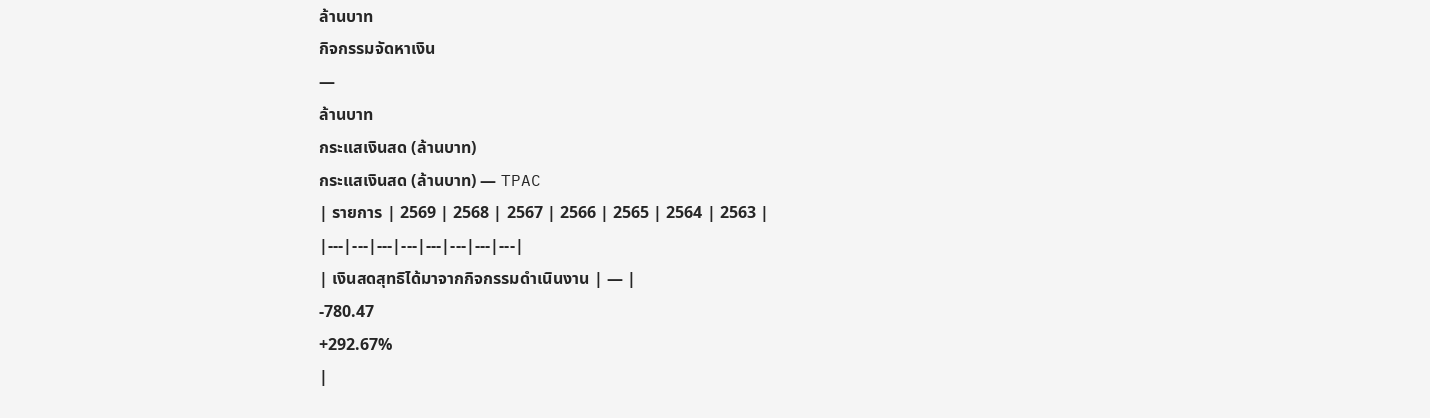ล้านบาท
กิจกรรมจัดหาเงิน
—
ล้านบาท
กระแสเงินสด (ล้านบาท)
กระแสเงินสด (ล้านบาท) — TPAC
| รายการ | 2569 | 2568 | 2567 | 2566 | 2565 | 2564 | 2563 |
|---|---|---|---|---|---|---|---|
| เงินสดสุทธิได้มาจากกิจกรรมดำเนินงาน | — |
-780.47
+292.67%
|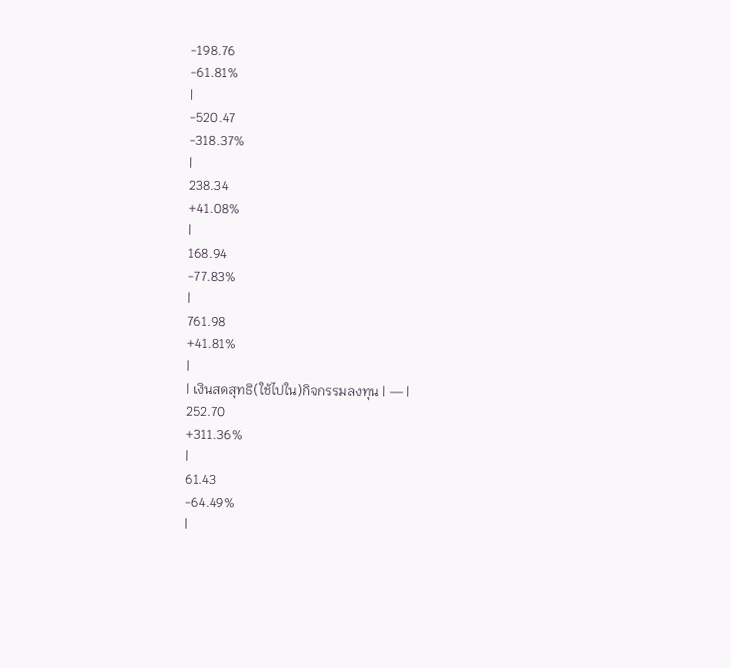-198.76
-61.81%
|
-520.47
-318.37%
|
238.34
+41.08%
|
168.94
-77.83%
|
761.98
+41.81%
|
| เงินสดสุทธิ(ใช้ไปใน)กิจกรรมลงทุน | — |
252.70
+311.36%
|
61.43
-64.49%
|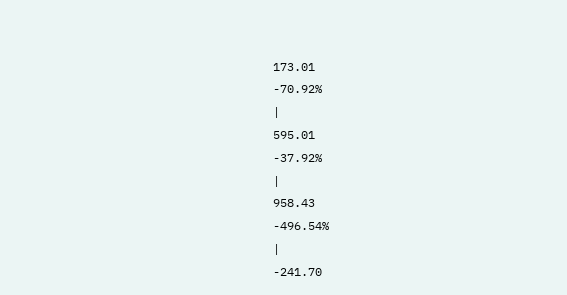173.01
-70.92%
|
595.01
-37.92%
|
958.43
-496.54%
|
-241.70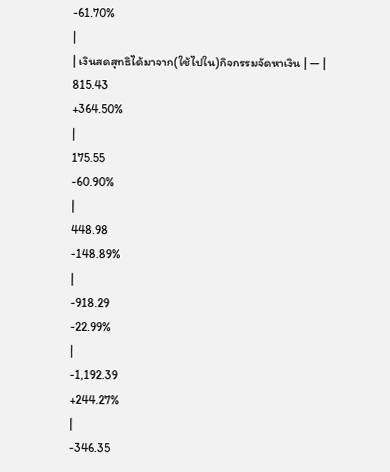-61.70%
|
| เงินสดสุทธิได้มาจาก(ใช้ไปใน)กิจกรรมจัดหาเงิน | — |
815.43
+364.50%
|
175.55
-60.90%
|
448.98
-148.89%
|
-918.29
-22.99%
|
-1,192.39
+244.27%
|
-346.35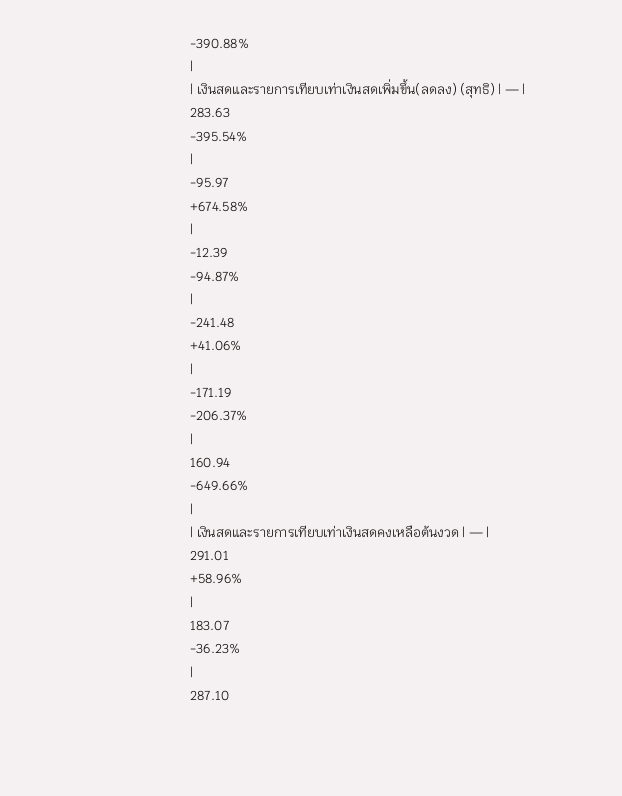-390.88%
|
| เงินสดและรายการเทียบเท่าเงินสดเพิ่มขึ้น(ลดลง) (สุทธิ) | — |
283.63
-395.54%
|
-95.97
+674.58%
|
-12.39
-94.87%
|
-241.48
+41.06%
|
-171.19
-206.37%
|
160.94
-649.66%
|
| เงินสดและรายการเทียบเท่าเงินสดคงเหลือต้นงวด | — |
291.01
+58.96%
|
183.07
-36.23%
|
287.10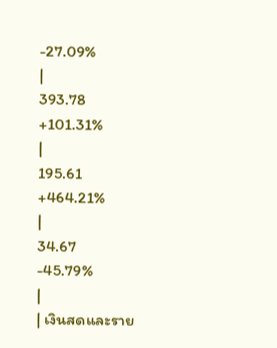-27.09%
|
393.78
+101.31%
|
195.61
+464.21%
|
34.67
-45.79%
|
| เงินสดและราย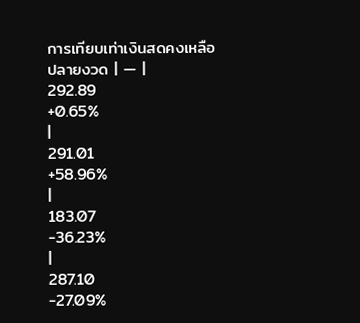การเทียบเท่าเงินสดคงเหลือปลายงวด | — |
292.89
+0.65%
|
291.01
+58.96%
|
183.07
-36.23%
|
287.10
-27.09%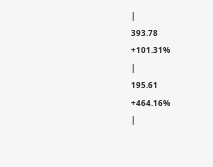|
393.78
+101.31%
|
195.61
+464.16%
|